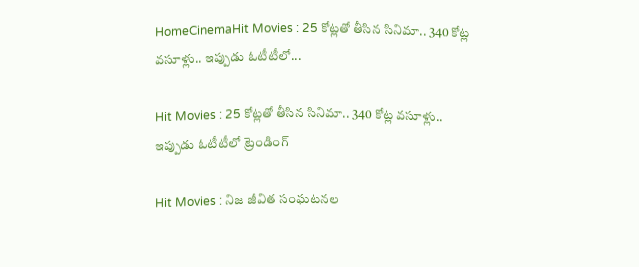HomeCinemaHit Movies : 25 కోట్లతో తీసిన సినిమా.. 340 కోట్ల వసూళ్లు.. ఇప్పుడు ఓటీటీలో...

Hit Movies : 25 కోట్లతో తీసిన సినిమా.. 340 కోట్ల వసూళ్లు.. ఇప్పుడు ఓటీటీలో ట్రెండింగ్

Hit Movies : నిజ జీవిత సంఘటనల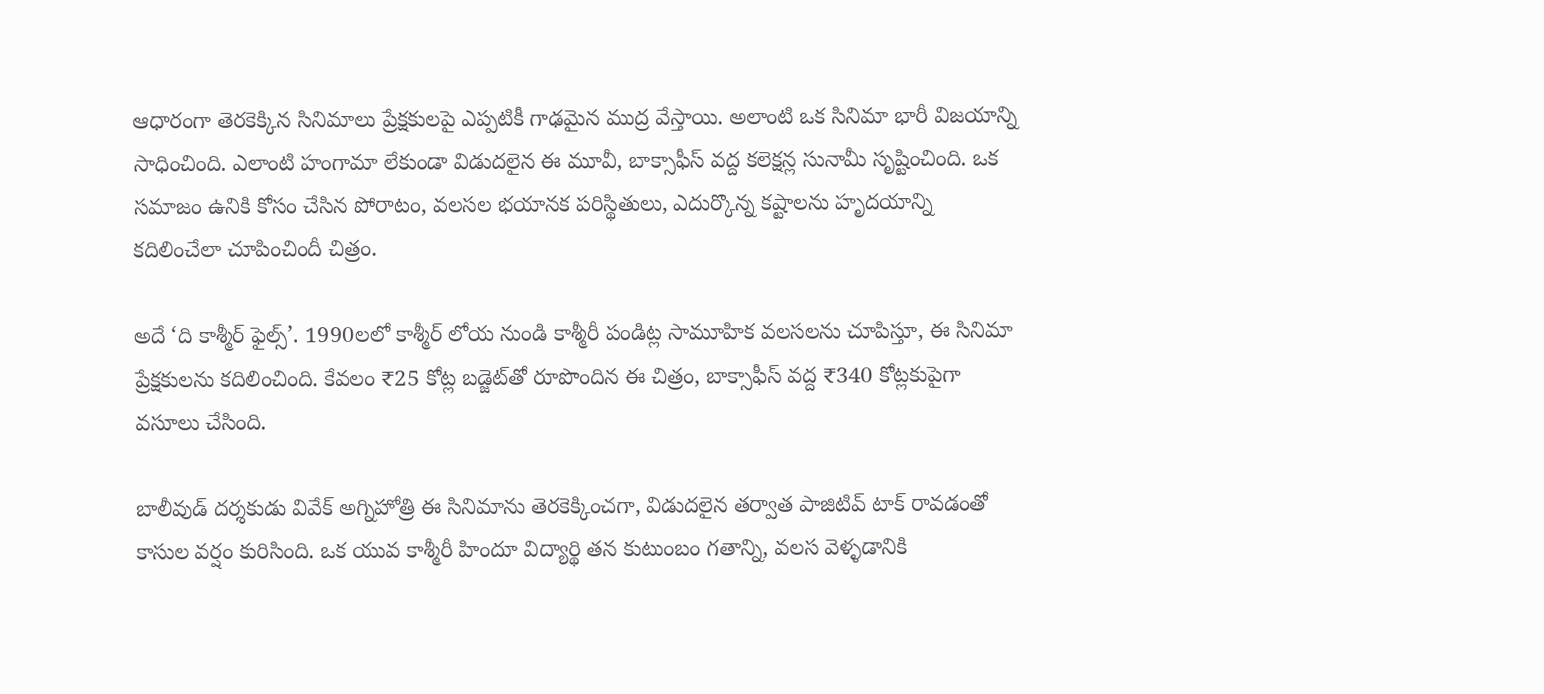ఆధారంగా తెరకెక్కిన సినిమాలు ప్రేక్షకులపై ఎప్పటికీ గాఢమైన ముద్ర వేస్తాయి. అలాంటి ఒక సినిమా భారీ విజయాన్ని సాధించింది. ఎలాంటి హంగామా లేకుండా విడుదలైన ఈ మూవీ, బాక్సాఫీస్ వద్ద కలెక్షన్ల సునామీ సృష్టించింది. ఒక సమాజం ఉనికి కోసం చేసిన పోరాటం, వలసల భయానక పరిస్థితులు, ఎదుర్కొన్న కష్టాలను హృదయాన్ని కదిలించేలా చూపించిందీ చిత్రం.

అదే ‘ది కాశ్మీర్ ఫైల్స్’. 1990లలో కాశ్మీర్ లోయ నుండి కాశ్మీరీ పండిట్ల సామూహిక వలసలను చూపిస్తూ, ఈ సినిమా ప్రేక్షకులను కదిలించింది. కేవలం ₹25 కోట్ల బడ్జెట్‌తో రూపొందిన ఈ చిత్రం, బాక్సాఫీస్ వద్ద ₹340 కోట్లకుపైగా వసూలు చేసింది.

బాలీవుడ్ దర్శకుడు వివేక్ అగ్నిహోత్రి ఈ సినిమాను తెరకెక్కించగా, విడుదలైన తర్వాత పాజిటివ్ టాక్ రావడంతో కాసుల వర్షం కురిసింది. ఒక యువ కాశ్మీరీ హిందూ విద్యార్థి తన కుటుంబం గతాన్ని, వలస వెళ్ళడానికి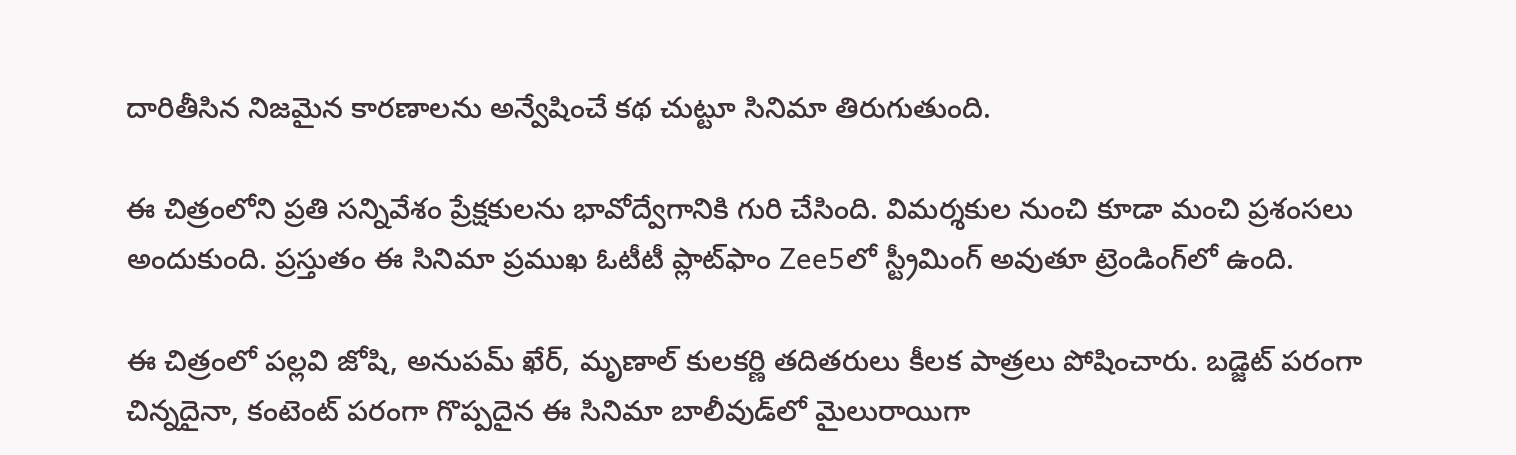దారితీసిన నిజమైన కారణాలను అన్వేషించే కథ చుట్టూ సినిమా తిరుగుతుంది.

ఈ చిత్రంలోని ప్రతి సన్నివేశం ప్రేక్షకులను భావోద్వేగానికి గురి చేసింది. విమర్శకుల నుంచి కూడా మంచి ప్రశంసలు అందుకుంది. ప్రస్తుతం ఈ సినిమా ప్రముఖ ఓటీటీ ప్లాట్‌ఫాం Zee5లో స్ట్రీమింగ్ అవుతూ ట్రెండింగ్‌లో ఉంది.

ఈ చిత్రంలో పల్లవి జోషి, అనుపమ్ ఖేర్, మృణాల్ కులకర్ణి తదితరులు కీలక పాత్రలు పోషించారు. బడ్జెట్ పరంగా చిన్నదైనా, కంటెంట్ పరంగా గొప్పదైన ఈ సినిమా బాలీవుడ్‌లో మైలురాయిగా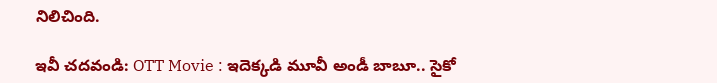నిలిచింది.

ఇవీ చదవండి: OTT Movie : ఇదెక్కడి మూవీ అండీ బాబూ.. సైకో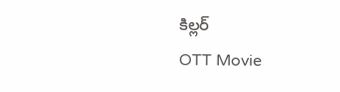కిల్లర్
OTT Movie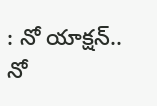: నో యాక్షన్.. నో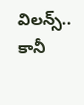విలన్స్.. కానీ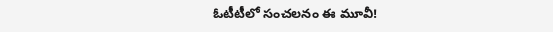ఓటీటీలో సంచలనం ఈ మూవీ!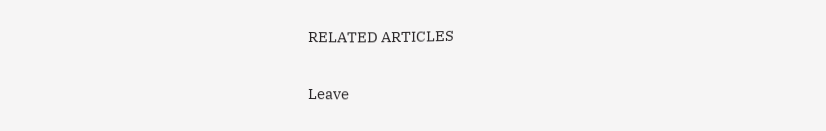RELATED ARTICLES

Leave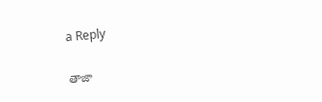a Reply

తాజా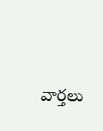వార్తలు